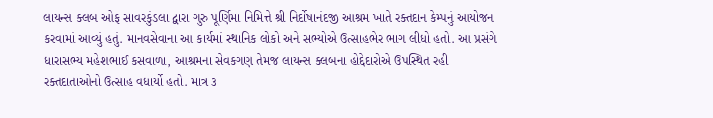લાયન્સ ક્લબ ઓફ સાવરકુંડલા દ્વારા ગુરુ પૂર્ણિમા નિમિત્તે શ્રી નિર્દોષાનંદજી આશ્રમ ખાતે રક્તદાન કેમ્પનું આયોજન કરવામાં આવ્યું હતું. માનવસેવાના આ કાર્યમાં સ્થાનિક લોકો અને સભ્યોએ ઉત્સાહભેર ભાગ લીધો હતો. આ પ્રસંગે ધારાસભ્ય મહેશભાઈ કસવાળા, આશ્રમના સેવકગણ તેમજ લાયન્સ ક્લબના હોદ્દેદારોએ ઉપસ્થિત રહી રક્તદાતાઓનો ઉત્સાહ વધાર્યો હતો. માત્ર ૩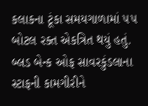કલાકના ટૂંકા સમયગાળામાં ૫૫ બોટલ રક્ત એકત્રિત થયું હતું. બ્લડ બેન્ક ઓફ સાવરકુંડલાના સ્ટાફની કામગીરીને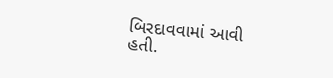બિરદાવવામાં આવી હતી.